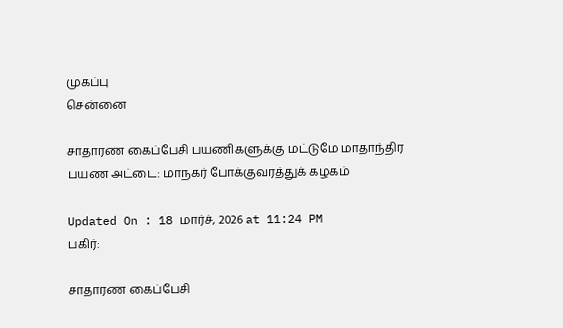முகப்பு
சென்னை

சாதாரண கைப்பேசி பயணிகளுக்கு மட்டுமே மாதாந்திர பயண அட்டை: மாநகர் போக்குவரத்துக் கழகம்

Updated On : 18 மார்ச், 2026 at 11:24 PM
பகிர்:

சாதாரண கைப்பேசி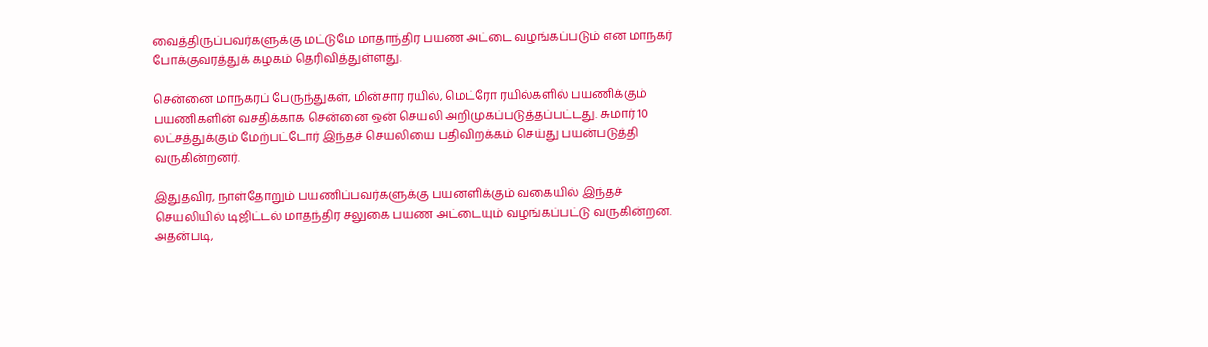வைத்திருப்பவர்களுக்கு மட்டுமே மாதாந்திர பயண அட்டை வழங்கப்படும் என மாநகர் போக்குவரத்துக் கழகம் தெரிவித்துள்ளது.

சென்னை மாநகரப் பேருந்துகள், மின்சார ரயில், மெட்ரோ ரயில்களில் பயணிக்கும் பயணிகளின் வசதிக்காக சென்னை ஒன் செயலி அறிமுகப்படுத்தப்பட்டது. சுமார் 10 லட்சத்துக்கும் மேற்பட்டோர் இந்தச் செயலியை பதிவிறக்கம் செய்து பயன்படுத்தி வருகின்றனர்.

இதுதவிர, நாள்தோறும் பயணிப்பவர்களுக்கு பயனளிக்கும் வகையில் இந்தச் செயலியில் டிஜிட்டல் மாதந்திர சலுகை பயண அட்டையும் வழங்கப்பட்டு வருகின்றன. அதன்படி,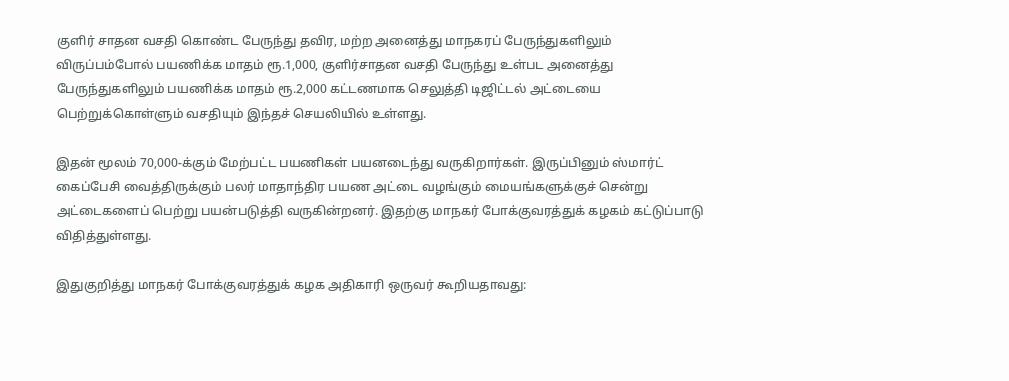குளிர் சாதன வசதி கொண்ட பேருந்து தவிர, மற்ற அனைத்து மாநகரப் பேருந்துகளிலும் விருப்பம்போல் பயணிக்க மாதம் ரூ.1,000, குளிர்சாதன வசதி பேருந்து உள்பட அனைத்து பேருந்துகளிலும் பயணிக்க மாதம் ரூ.2,000 கட்டணமாக செலுத்தி டிஜிட்டல் அட்டையை பெற்றுக்கொள்ளும் வசதியும் இந்தச் செயலியில் உள்ளது.

இதன் மூலம் 70,000-க்கும் மேற்பட்ட பயணிகள் பயனடைந்து வருகிறார்கள். இருப்பினும் ஸ்மார்ட் கைப்பேசி வைத்திருக்கும் பலர் மாதாந்திர பயண அட்டை வழங்கும் மையங்களுக்குச் சென்று அட்டைகளைப் பெற்று பயன்படுத்தி வருகின்றனர். இதற்கு மாநகர் போக்குவரத்துக் கழகம் கட்டுப்பாடு விதித்துள்ளது.

இதுகுறித்து மாநகர் போக்குவரத்துக் கழக அதிகாரி ஒருவர் கூறியதாவது: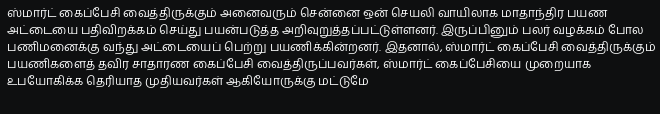ஸ்மார்ட் கைப்பேசி வைத்திருக்கும் அனைவரும் சென்னை ஒன் செயலி வாயிலாக மாதாந்திர பயண அட்டையை பதிவிறக்கம் செய்து பயன்படுத்த அறிவுறுத்தப்பட்டுள்ளனர். இருப்பினும் பலர் வழக்கம் போல பணிமனைக்கு வந்து அட்டையைப் பெற்று பயணிக்கின்றனர். இதனால், ஸ்மார்ட் கைப்பேசி வைத்திருக்கும் பயணிகளைத் தவிர சாதாரண கைப்பேசி வைத்திருப்பவர்கள், ஸ்மார்ட் கைப்பேசியை முறையாக உபயோகிக்க தெரியாத முதியவர்கள் ஆகியோருக்கு மட்டுமே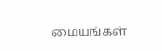மையங்கள்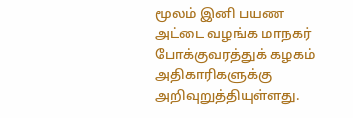மூலம் இனி பயண அட்டை வழங்க மாநகர் போக்குவரத்துக் கழகம் அதிகாரிகளுக்கு அறிவுறுத்தியுள்ளது.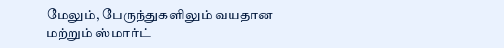மேலும், பேருந்துகளிலும் வயதான மற்றும் ஸ்மார்ட்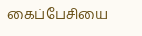கைப்பேசியை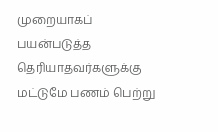முறையாகப் பயன்படுத்த தெரியாதவர்களுக்கு மட்டுமே பணம் பெற்று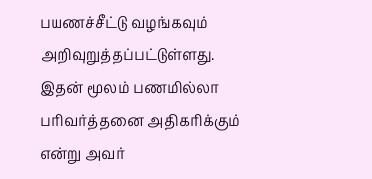பயணச்சீட்டு வழங்கவும் அறிவுறுத்தப்பட்டுள்ளது. இதன் மூலம் பணமில்லா பரிவர்த்தனை அதிகரிக்கும் என்று அவர்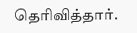தெரிவித்தார்.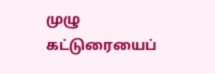முழு கட்டுரையைப்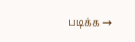படிக்க →